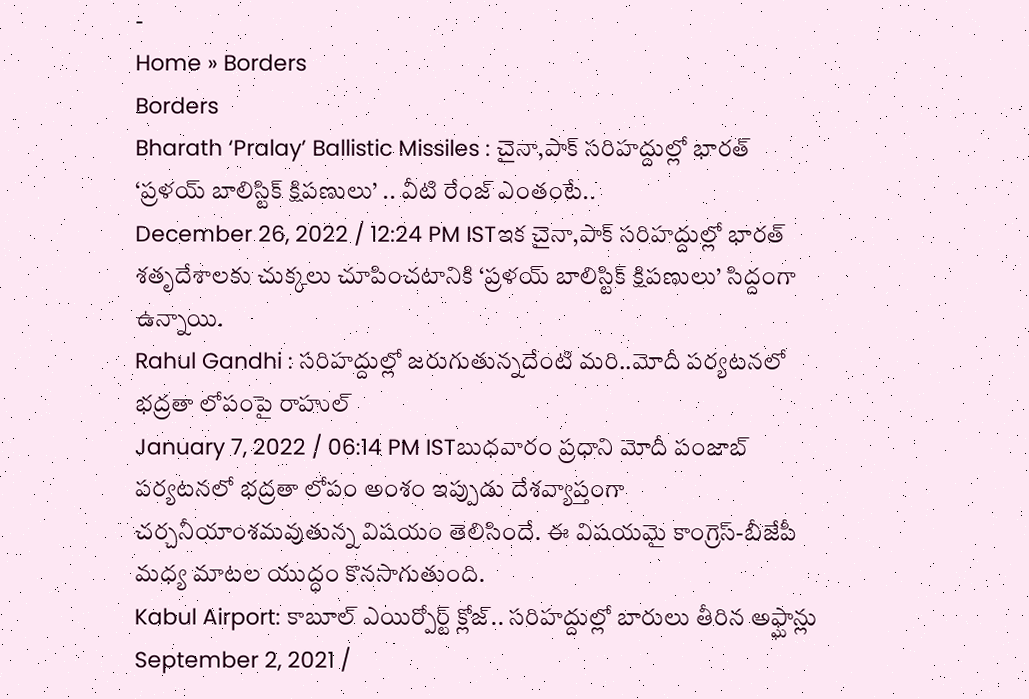-
Home » Borders
Borders
Bharath ‘Pralay’ Ballistic Missiles : చైనా,పాక్ సరిహద్దుల్లో భారత్ ‘ప్రళయ్ బాలిస్టిక్ క్షిపణులు’ .. వీటి రేంజ్ ఎంతంటే..
December 26, 2022 / 12:24 PM ISTఇక చైనా,పాక్ సరిహద్దుల్లో భారత్ శతృదేశాలకు చుక్కలు చూపించటానికి ‘ప్రళయ్ బాలిస్టిక్ క్షిపణులు’ సిద్దంగా ఉన్నాయి.
Rahul Gandhi : సరిహద్దుల్లో జరుగుతున్నదేంటి మరి..మోదీ పర్యటనలో భద్రతా లోపంపై రాహుల్
January 7, 2022 / 06:14 PM ISTబుధవారం ప్రధాని మోదీ పంజాబ్ పర్యటనలో భద్రతా లోపం అంశం ఇప్పుడు దేశవ్యాప్తంగా చర్చనీయాంశమవుతున్న విషయం తెలిసిందే. ఈ విషయమై కాంగ్రెస్-బీజేపీ మధ్య మాటల యుద్ధం కొనసాగుతుంది.
Kabul Airport: కాబూల్ ఎయిర్పోర్ట్ క్లోజ్.. సరిహద్దుల్లో బారులు తీరిన అఫ్ఘాన్లు
September 2, 2021 /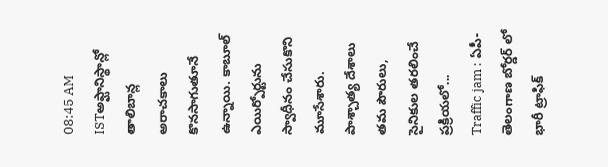08:45 AM ISTఅఫ్ఘానిస్థాన్లో తాలిబాన్ల అరాచకాలు కొనసాగుతూనే ఉన్నాయి. కాబూల్ ఎయిర్పోర్టును స్వాధీనం చేసుకొని మూసేశారు. పాశ్చాత్య దేశాలు తమ పౌరులు, సైనికుల తరలించే ప్రక్రియలో...
Traffic jam : ఏపీ-తెలంగాణ బోర్డర్ లో భారీ ట్రాఫిక్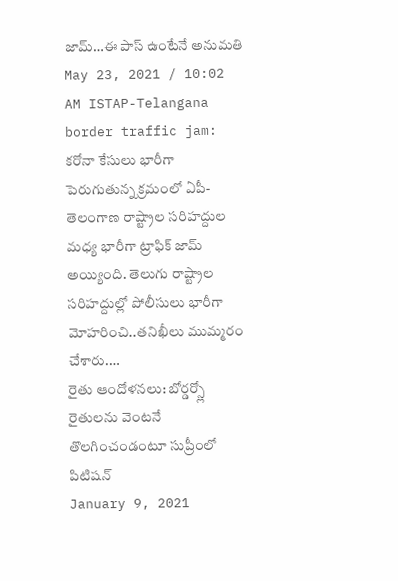జామ్…ఈ పాస్ ఉంటేనే అనుమతి
May 23, 2021 / 10:02 AM ISTAP-Telangana border traffic jam: కరోనా కేసులు భారీగా పెరుగుతున్న క్రమంలో ఏపీ-తెలంగాణ రాష్ట్రాల సరిహద్దుల మధ్య భారీగా ట్రాఫిక్ జామ్ అయ్యింది. తెలుగు రాష్ట్రాల సరిహద్దుల్లో పోలీసులు భారీగా మోహరించి..తనిఖీలు ముమ్మరం చేశారు.…
రైతు ఆందోళనలు: బోర్డర్స్లో రైతులను వెంటనే తొలగించండంటూ సుప్రీంలో పిటిషన్
January 9, 2021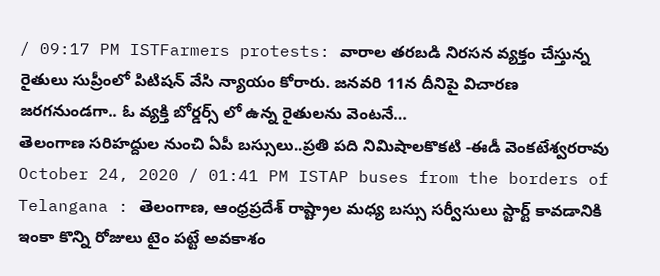/ 09:17 PM ISTFarmers protests: వారాల తరబడి నిరసన వ్యక్తం చేస్తున్న రైతులు సుప్రీంలో పిటిషన్ వేసి న్యాయం కోరారు. జనవరి 11న దీనిపై విచారణ జరగనుండగా.. ఓ వ్యక్తి బోర్డర్స్ లో ఉన్న రైతులను వెంటనే…
తెలంగాణ సరిహద్దుల నుంచి ఏపీ బస్సులు..ప్రతి పది నిమిషాలకొకటి -ఈడీ వెంకటేశ్వరరావు
October 24, 2020 / 01:41 PM ISTAP buses from the borders of Telangana : తెలంగాణ, ఆంధ్రప్రదేశ్ రాష్ట్రాల మధ్య బస్సు సర్వీసులు స్టార్ట్ కావడానికి ఇంకా కొన్ని రోజులు టైం పట్టే అవకాశం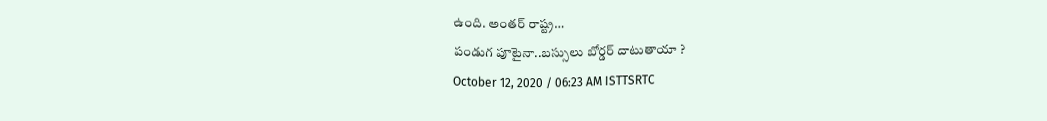ఉంది. అంతర్ రాష్ట్ర…
పండుగ పూటైనా..బస్సులు బోర్డర్ దాటుతాయా ?
October 12, 2020 / 06:23 AM ISTTSRTC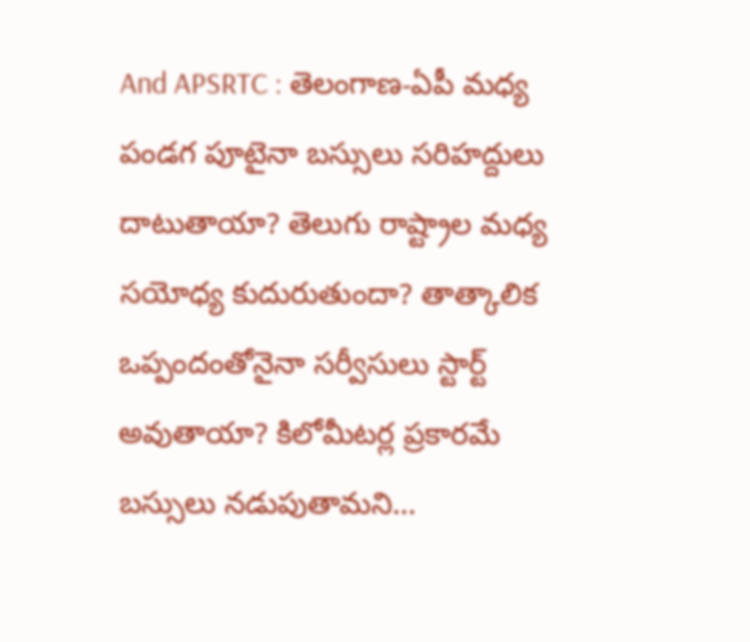And APSRTC : తెలంగాణ-ఏపీ మధ్య పండగ పూటైనా బస్సులు సరిహద్దులు దాటుతాయా? తెలుగు రాష్ట్రాల మధ్య సయోధ్య కుదురుతుందా? తాత్కాలిక ఒప్పందంతోనైనా సర్వీసులు స్టార్ట్ అవుతాయా? కిలోమీటర్ల ప్రకారమే బస్సులు నడుపుతామని…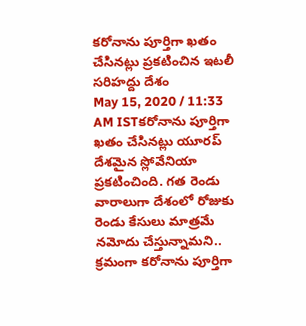కరోనాను పూర్తిగా ఖతం చేసినట్లు ప్రకటించిన ఇటలీ సరిహద్దు దేశం
May 15, 2020 / 11:33 AM ISTకరోనాను పూర్తిగా ఖతం చేసినట్లు యూరప్ దేశమైన స్లోవేనియా ప్రకటించింది. గత రెండు వారాలుగా దేశంలో రోజుకు రెండు కేసులు మాత్రమే నమోదు చేస్తున్నామని.. క్రమంగా కరోనాను పూర్తిగా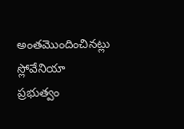అంతమొందించినట్లు స్లోవేనియా ప్రభుత్వం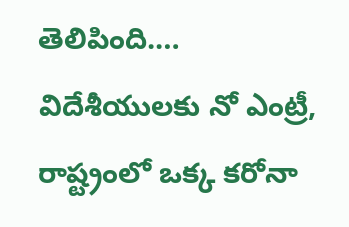తెలిపింది.…
విదేశీయులకు నో ఎంట్రీ, రాష్ట్రంలో ఒక్క కరోనా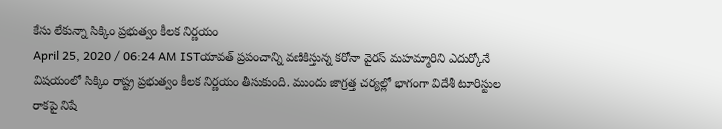కేసు లేకున్నా సిక్కిం ప్రభుత్వం కీలక నిర్ణయం
April 25, 2020 / 06:24 AM ISTయావత్ ప్రపంచాన్ని వణికిస్తున్న కరోనా వైరస్ మహమ్మారిని ఎదుర్కోనే విషయంలో సిక్కిం రాష్ట్ర ప్రభుత్వం కీలక నిర్ణయం తీసుకుంది. ముందు జాగ్రత్త చర్యల్లో భాగంగా విదేశీ టూరిస్టుల రాకపై నిషే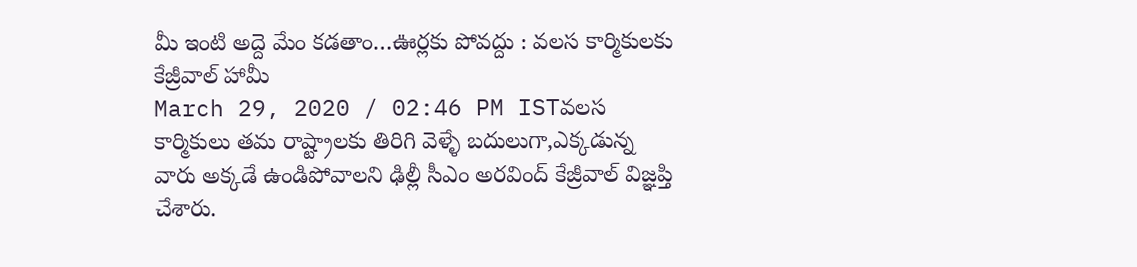మీ ఇంటి అద్దె మేం కడతాం…ఊర్లకు పోవద్దు : వలస కార్మికులకు కేజ్రీవాల్ హామీ
March 29, 2020 / 02:46 PM ISTవలస కార్మికులు తమ రాష్ట్రాలకు తిరిగి వెళ్ళే బదులుగా,ఎక్కడున్న వారు అక్కడే ఉండిపోవాలని ఢిల్లీ సీఎం అరవింద్ కేజ్రీవాల్ విజ్ఞప్తి చేశారు.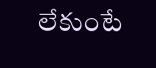లేకుంటే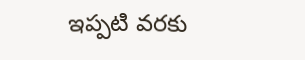ఇప్పటి వరకు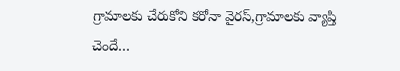గ్రామాలకు చేరుకోని కరోనా వైరస్,గ్రామాలకు వ్యాప్తి చెందే…